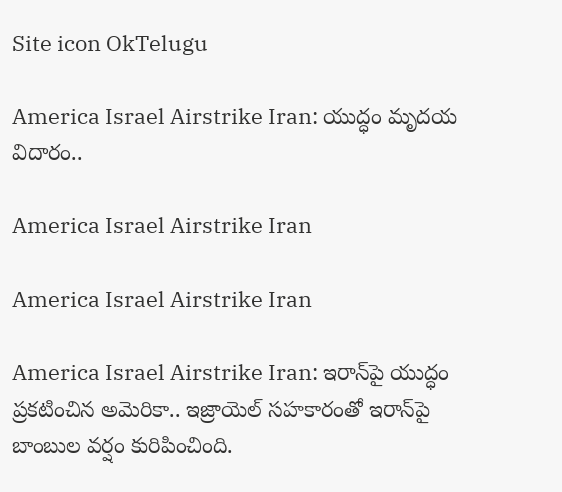Site icon OkTelugu

America Israel Airstrike Iran: యుద్ధం మృదయ విదారం..

America Israel Airstrike Iran

America Israel Airstrike Iran

America Israel Airstrike Iran: ఇరాన్‌పై యుద్ధం ప్రకటించిన అమెరికా.. ఇజ్రాయెల్‌ సహకారంతో ఇరాన్‌పై బాంబుల వర్షం కురిపించింది.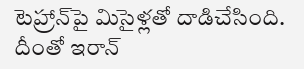టెహ్రాన్‌పై మిసైళ్లతో దాడిచేసింది. దీంతో ఇరాన్‌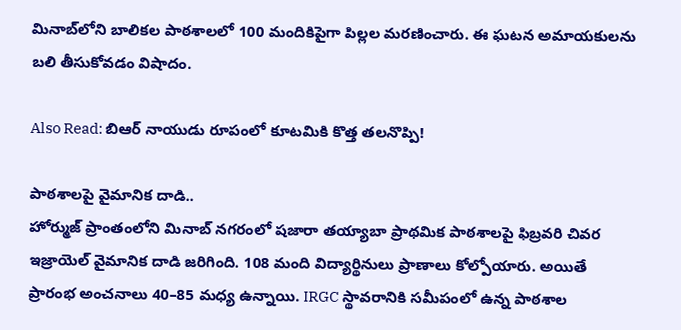మినాబ్‌లోని బాలికల పాఠశాలలో 100 మందికిపైగా పిల్లల మరణించారు. ఈ ఘటన అమాయకులను బలి తీసుకోవడం విషాదం.

Also Read: బిఆర్ నాయుడు రూపంలో కూటమికి కొత్త తలనొప్పి!

పాఠశాలపై వైమానిక దాడి..
హోర్ముజ్‌ ప్రాంతంలోని మినాబ్‌ నగరంలో షజారా తయ్యాబా ప్రాథమిక పాఠశాలపై ఫిబ్రవరి చివర ఇజ్రాయెల్‌ వైమానిక దాడి జరిగింది. 108 మంది విద్యార్థినులు ప్రాణాలు కోల్పోయారు. అయితే ప్రారంభ అంచనాలు 40–85 మధ్య ఉన్నాయి. IRGC స్థావరానికి సమీపంలో ఉన్న పాఠశాల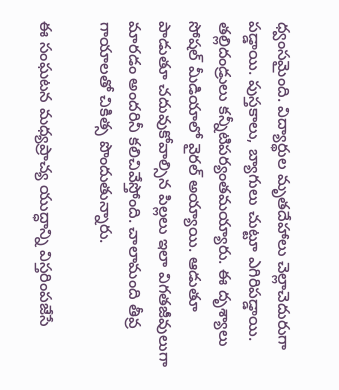ధ్వంసమైంది. విద్యార్థుల మృతదేహాలు చెల్లాచెదురుగా పడ్డాయి. పుస్తకాలు, బ్యాగులు చుట్టూ ఎగిరిపడ్డాయి. తల్లిదండ్రులు కన్నీటిపర్యంతమయ్యారు. ఈ దృశ్యాలు సోషల్‌ మీడియాలో వైరల్‌ అయ్యాయి. ఆడుతూ పాడుతూ చదువుకోవాల్సిన పిల్లలు ఇలా విగతజీవులుగా మారడం అందరినీ కలిచివేస్తోంది. చాలామంది తీవ్ర గాయాలతో చికిత్స పొందుతున్నారు.

ఈ సంఘటన మధ్యప్రాచ్య యుద్ధాన్ని విస్తరింపజేసే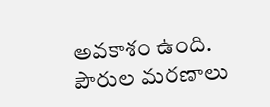అవకాశం ఉంది. పౌరుల మరణాలు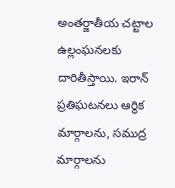అంతర్జాతీయ చట్టాల ఉల్లంఘనలకు దారితీస్తాయి. ఇరాన్‌ ప్రతిఘటనలు ఆర్థిక మార్గాలను, సముద్ర మార్గాలను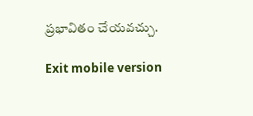ప్రభావితం చేయవచ్చు.

Exit mobile version